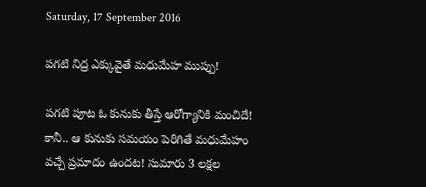Saturday, 17 September 2016

పగటి నిద్ర ఎక్కువైతే మధుమేహ ముప్పు!

పగటి పూట ఓ కునుకు తీస్తే ఆరోగ్యానికి మంచిదే! కానీ.. ఆ కునుకు సమయం పెరిగితే మధుమేహం వచ్చే ప్రమాదం ఉందట! సుమారు 3 లక్షల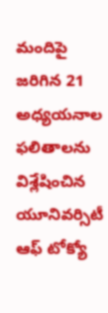మందిపై జరిగిన 21 అధ్యయనాల ఫలితాలను విశ్లేషించిన యూనివర్సిటీ ఆఫ్‌ టోక్యో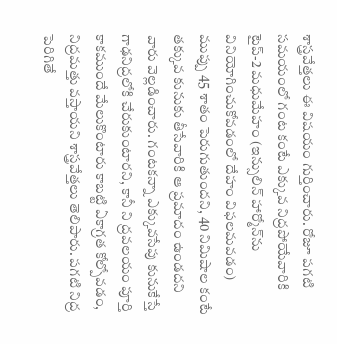శాస్త్రవేత్తలు ఈ విషయం గుర్తించారు. రోజూ పగటి సమయంలో గంట కంటే ఎక్కువ నిద్రపోయేవారికి టైప్‌-2 మధుమేహం (ఇన్సులిన్‌ హార్మోన్‌ను వినియోగించుకోవడంలో దేహం విఫలమవడం) ముప్పు 45 శాతం పెరుగుతుందని, 40 నిమిషాల కంటే తక్కువ కునుకు తీసేవారికి ఆ ప్రమాదం ఉండదని వారు వెల్లడించారు. గంటకన్నా ఎక్కువసేపు కునుకేస్తే గాఢనిద్రలోకి చేరుకుంటారని, కానీ ని ద్రవలయం పూర్తి కాకముందే మేలుకొంటారు కాబట్టి ఏకాగ్రత కోల్పోవడం, నిద్రమత్తు వస్తాయని శాస్త్రవేత్తలు తెలిపారు. పగటి నిద్ర పెరిగితే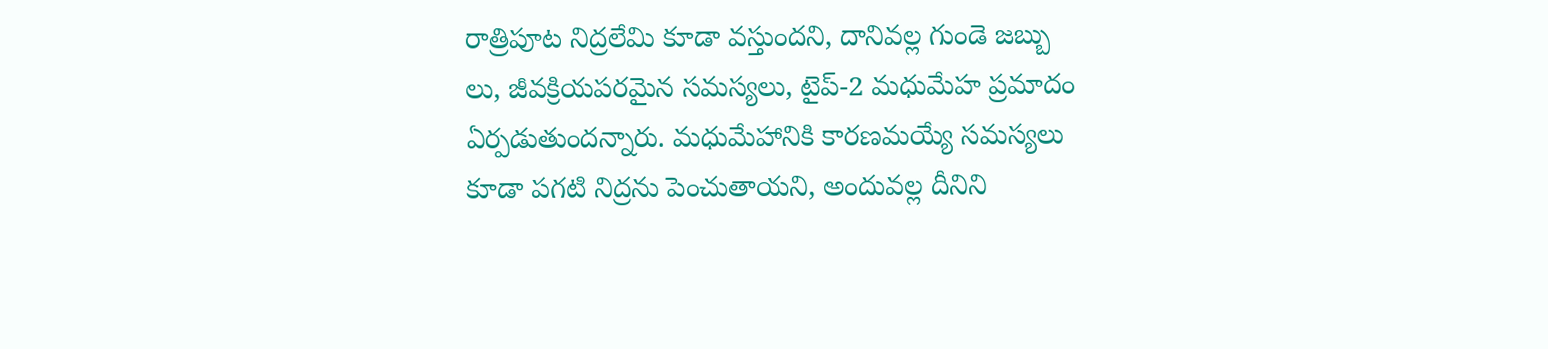రాత్రిపూట నిద్రలేమి కూడా వస్తుందని, దానివల్ల గుండె జబ్బు లు, జీవక్రియపరమైన సమస్యలు, టైప్‌-2 మధుమేహ ప్రమాదం ఏర్పడుతుందన్నారు. మధుమేహానికి కారణమయ్యే సమస్యలు కూడా పగటి నిద్రను పెంచుతాయని, అందువల్ల దీనిని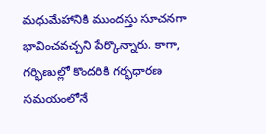మధుమేహానికి ముందస్తు సూచనగా భావించవచ్చని పేర్కొన్నారు. కాగా, గర్భిణుల్లో కొందరికి గర్భధారణ సమయంలోనే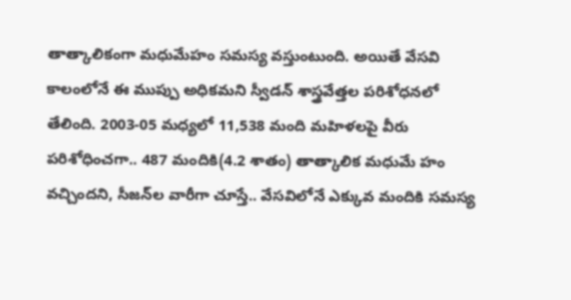తాత్కాలికంగా మధుమేహం సమస్య వస్తుంటుంది. అయితే వేసవి కాలంలోనే ఈ ముప్పు అధికమని స్వీడన్‌ శాస్త్రవేత్తల పరిశోధనలో తేలింది. 2003-05 మధ్యలో 11,538 మంది మహిళలపై వీరు పరిశోధించగా.. 487 మందికి(4.2 శాతం) తాత్కాలిక మధుమే హం వచ్చిందని, సీజన్‌ల వారీగా చూస్తే.. వేసవిలోనే ఎక్కువ మందికి సమస్య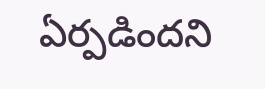ఏర్పడిందని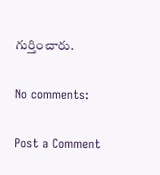గుర్తించారు.

No comments:

Post a Comment